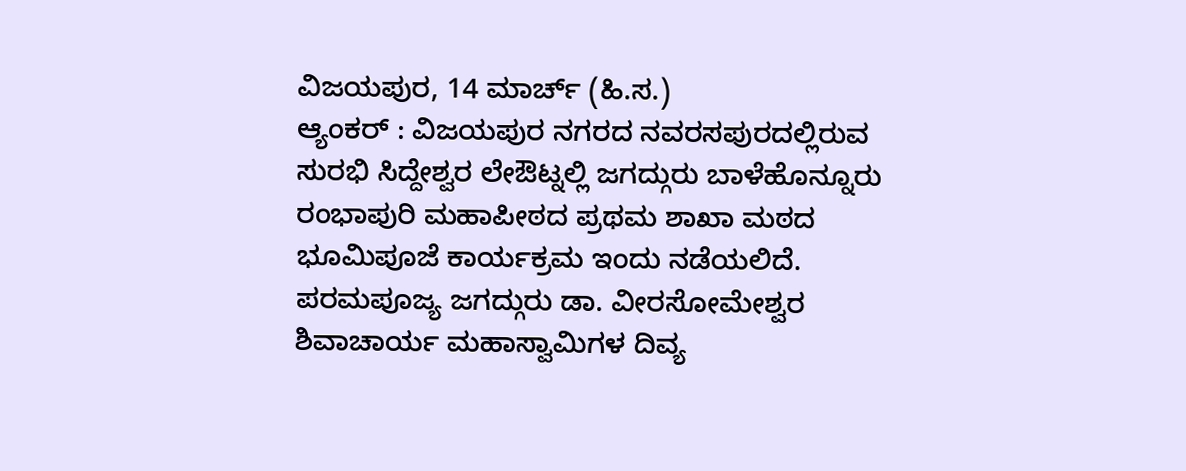ವಿಜಯಪುರ, 14 ಮಾರ್ಚ್ (ಹಿ.ಸ.)
ಆ್ಯಂಕರ್ : ವಿಜಯಪುರ ನಗರದ ನವರಸಪುರದಲ್ಲಿರುವ ಸುರಭಿ ಸಿದ್ದೇಶ್ವರ ಲೇಔಟ್ನಲ್ಲಿ ಜಗದ್ಗುರು ಬಾಳೆಹೊನ್ನೂರು ರಂಭಾಪುರಿ ಮಹಾಪೀಠದ ಪ್ರಥಮ ಶಾಖಾ ಮಠದ ಭೂಮಿಪೂಜೆ ಕಾರ್ಯಕ್ರಮ ಇಂದು ನಡೆಯಲಿದೆ.
ಪರಮಪೂಜ್ಯ ಜಗದ್ಗುರು ಡಾ. ವೀರಸೋಮೇಶ್ವರ ಶಿವಾಚಾರ್ಯ ಮಹಾಸ್ವಾಮಿಗಳ ದಿವ್ಯ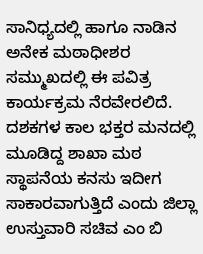ಸಾನಿಧ್ಯದಲ್ಲಿ ಹಾಗೂ ನಾಡಿನ ಅನೇಕ ಮಠಾಧೀಶರ ಸಮ್ಮುಖದಲ್ಲಿ ಈ ಪವಿತ್ರ ಕಾರ್ಯಕ್ರಮ ನೆರವೇರಲಿದೆ.
ದಶಕಗಳ ಕಾಲ ಭಕ್ತರ ಮನದಲ್ಲಿ ಮೂಡಿದ್ದ ಶಾಖಾ ಮಠ ಸ್ಥಾಪನೆಯ ಕನಸು ಇದೀಗ ಸಾಕಾರವಾಗುತ್ತಿದೆ ಎಂದು ಜಿಲ್ಲಾ ಉಸ್ತುವಾರಿ ಸಚಿವ ಎಂ ಬಿ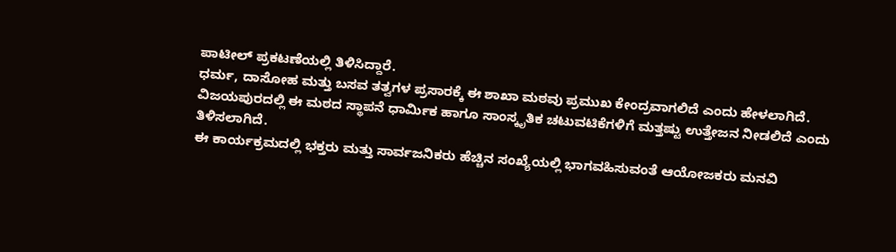ಪಾಟೀಲ್ ಪ್ರಕಟಣೆಯಲ್ಲಿ ತಿಳಿಸಿದ್ದಾರೆ.
ಧರ್ಮ, ದಾಸೋಹ ಮತ್ತು ಬಸವ ತತ್ವಗಳ ಪ್ರಸಾರಕ್ಕೆ ಈ ಶಾಖಾ ಮಠವು ಪ್ರಮುಖ ಕೇಂದ್ರವಾಗಲಿದೆ ಎಂದು ಹೇಳಲಾಗಿದೆ.
ವಿಜಯಪುರದಲ್ಲಿ ಈ ಮಠದ ಸ್ಥಾಪನೆ ಧಾರ್ಮಿಕ ಹಾಗೂ ಸಾಂಸ್ಕೃತಿಕ ಚಟುವಟಿಕೆಗಳಿಗೆ ಮತ್ತಷ್ಟು ಉತ್ತೇಜನ ನೀಡಲಿದೆ ಎಂದು ತಿಳಿಸಲಾಗಿದೆ.
ಈ ಕಾರ್ಯಕ್ರಮದಲ್ಲಿ ಭಕ್ತರು ಮತ್ತು ಸಾರ್ವಜನಿಕರು ಹೆಚ್ಚಿನ ಸಂಖ್ಯೆಯಲ್ಲಿ ಭಾಗವಹಿಸುವಂತೆ ಆಯೋಜಕರು ಮನವಿ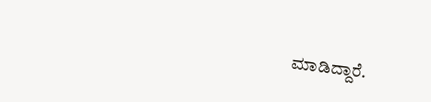ಮಾಡಿದ್ದಾರೆ.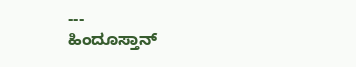---
ಹಿಂದೂಸ್ತಾನ್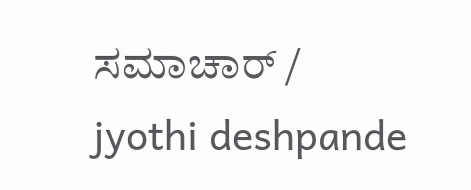ಸಮಾಚಾರ್ / jyothi deshpande